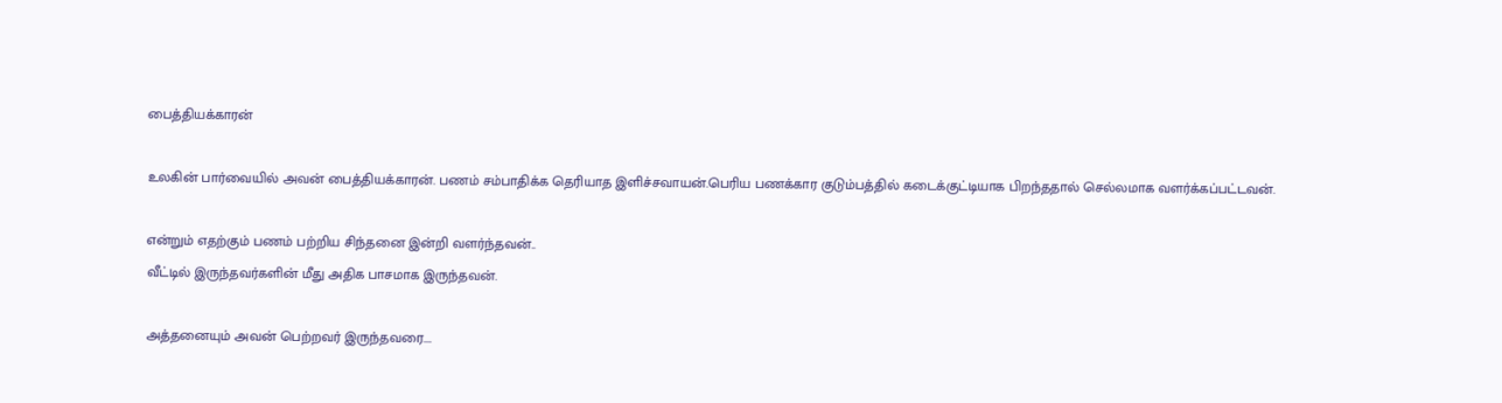பைத்தியக்காரன்

உலகின் பார்வையில் அவன் பைத்தியக்காரன். பணம் சம்பாதிக்க தெரியாத இளிச்சவாயன்.பெரிய பணக்கார குடும்பத்தில் கடைக்குட்டியாக பிறந்ததால் செல்லமாக வளர்க்கப்பட்டவன்.

என்றும் எதற்கும் பணம் பற்றிய சிந்தனை இன்றி வளர்ந்தவன்..
வீட்டில் இருந்தவர்களின் மீது அதிக பாசமாக இருந்தவன்.

அத்தனையும் அவன் பெற்றவர் இருந்தவரை....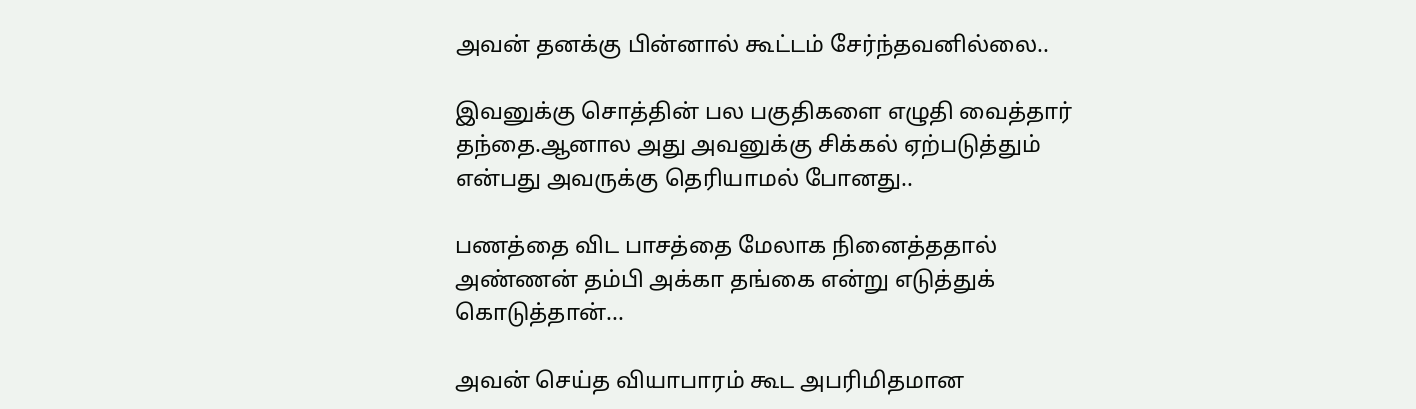அவன் தனக்கு பின்னால் கூட்டம் சேர்ந்தவனில்லை..

இவனுக்கு சொத்தின் பல பகுதிகளை எழுதி வைத்தார் தந்தை.ஆனால அது அவனுக்கு சிக்கல் ஏற்படுத்தும் என்பது அவருக்கு தெரியாமல் போனது..

பணத்தை விட பாசத்தை மேலாக நினைத்ததால் அண்ணன் தம்பி அக்கா தங்கை என்று எடுத்துக் கொடுத்தான்...

அவன் செய்த வியாபாரம் கூட அபரிமிதமான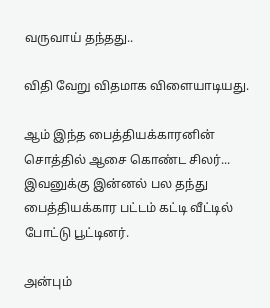வருவாய் தந்தது..

விதி வேறு விதமாக விளையாடியது.

ஆம் இந்த பைத்தியக்காரனின் சொத்தில் ஆசை கொண்ட சிலர்... இவனுக்கு இன்னல் பல தந்து பைத்தியக்கார பட்டம் கட்டி வீட்டில் போட்டு பூட்டினர்.

அன்பும்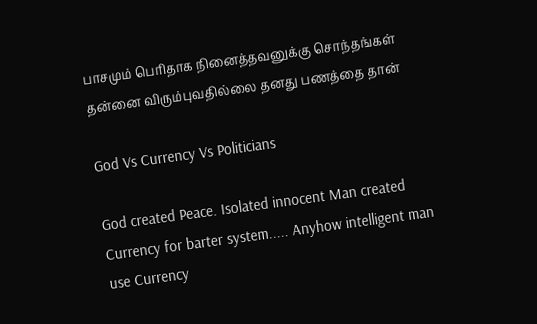பாசமும் பெரிதாக நினைத்தவனுக்கு சொந்தங்கள் தன்னை விரும்புவதில்லை தனது பணத்தை தான்

God Vs Currency Vs Politicians

God created Peace. Isolated innocent Man created Currency for barter system..... Anyhow intelligent man use Currency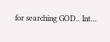for searching GOD.. Int...